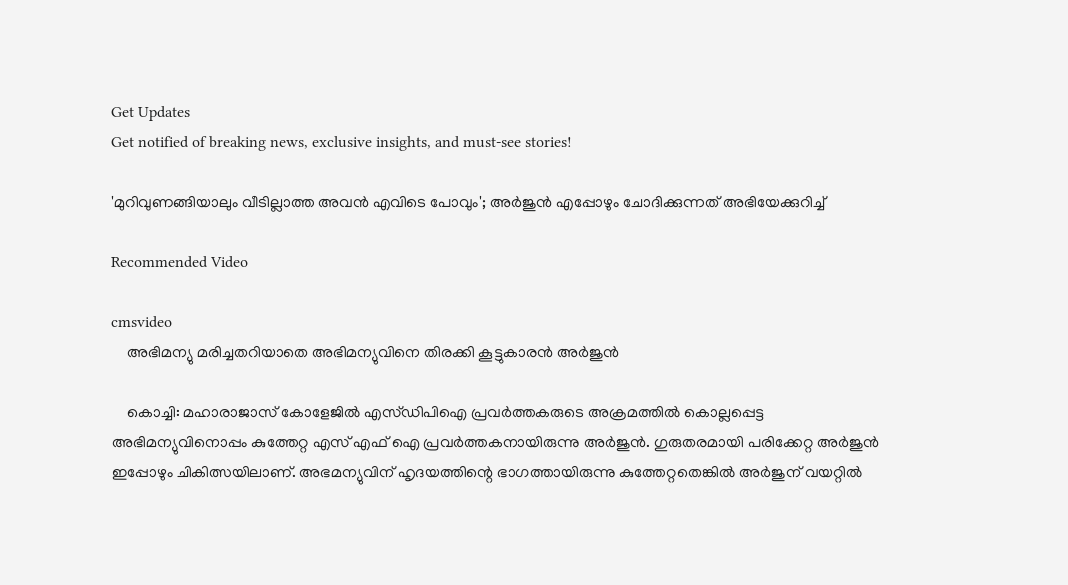Get Updates
Get notified of breaking news, exclusive insights, and must-see stories!

'മുറിവുണങ്ങിയാലും വീടില്ലാത്ത അവന്‍ എവിടെ പോവും'; അര്‍ജുന്‍ എപ്പോഴും ചോദിക്കുന്നത് അഭിയേക്കുറിച്ച്

Recommended Video

cmsvideo
    അഭിമന്യു മരിച്ചതറിയാതെ അഭിമന്യുവിനെ തിരക്കി കൂട്ടുകാരൻ അർജുൻ

    കൊച്ചി: മഹാരാജാസ് കോളേജില്‍ എസ്ഡിപിഐ പ്രവര്‍ത്തകരുടെ അക്രമത്തില്‍ കൊല്ലപ്പെട്ട അഭിമന്യുവിനൊപ്പം കുത്തേറ്റ എസ് എഫ് ഐ പ്രവര്‍ത്തകനായിരുന്നു അര്‍ജുന്‍. ഗുരുതരമായി പരിക്കേറ്റ അര്‍ജുന്‍ ഇപ്പോഴും ചികിത്സയിലാണ്. അഭമന്യുവിന് ഹൃദയത്തിന്റെ ഭാഗത്തായിരുന്നു കുത്തേറ്റതെങ്കില്‍ അര്‍ജുന് വയറ്റില്‍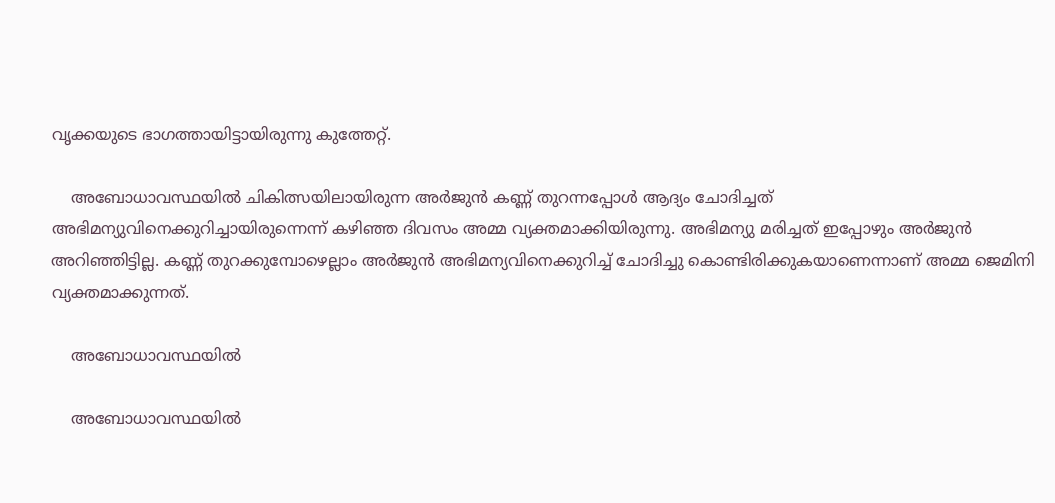വൃക്കയുടെ ഭാഗത്തായിട്ടായിരുന്നു കുത്തേറ്റ്.

    അബോധാവസ്ഥയില്‍ ചികിത്സയിലായിരുന്ന അര്‍ജുന്‍ കണ്ണ് തുറന്നപ്പോള്‍ ആദ്യം ചോദിച്ചത് അഭിമന്യുവിനെക്കുറിച്ചായിരുന്നെന്ന് കഴിഞ്ഞ ദിവസം അമ്മ വ്യക്തമാക്കിയിരുന്നു. അഭിമന്യു മരിച്ചത് ഇപ്പോഴും അര്‍ജുന്‍ അറിഞ്ഞിട്ടില്ല. കണ്ണ് തുറക്കുമ്പോഴെല്ലാം അര്‍ജുന്‍ അഭിമന്യവിനെക്കുറിച്ച് ചോദിച്ചു കൊണ്ടിരിക്കുകയാണെന്നാണ് അമ്മ ജെമിനി വ്യക്തമാക്കുന്നത്.

    അബോധാവസ്ഥയില്‍

    അബോധാവസ്ഥയില്‍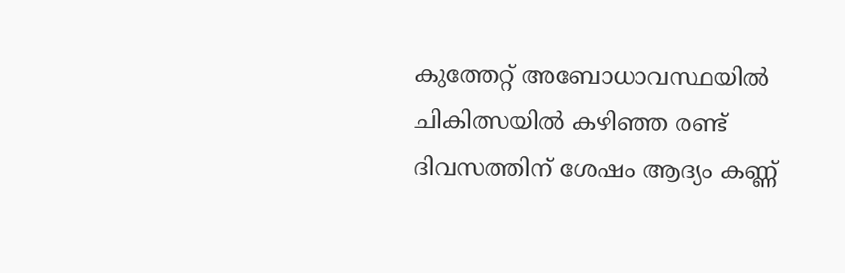കുത്തേറ്റ് അബോധാവസ്ഥയില്‍ ചികിത്സയില്‍ കഴിഞ്ഞ രണ്ട് ദിവസത്തിന് ശേഷം ആദ്യം കണ്ണ്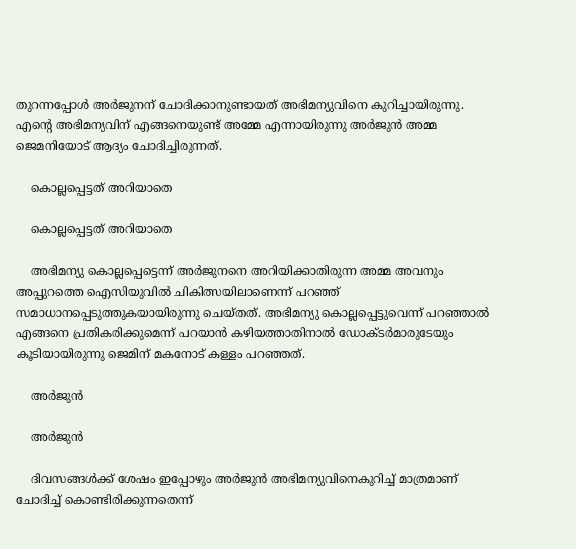തുറന്നപ്പോള്‍ അര്‍ജുനന് ചോദിക്കാനുണ്ടായത് അഭിമന്യുവിനെ കുറിച്ചായിരുന്നു. എന്റെ അഭിമന്യവിന് എങ്ങനെയുണ്ട് അമ്മേ എന്നായിരുന്നു അര്‍ജുന്‍ അമ്മ ജെമനിയോട് ആദ്യം ചോദിച്ചിരുന്നത്.

    കൊല്ലപ്പെട്ടത് അറിയാതെ

    കൊല്ലപ്പെട്ടത് അറിയാതെ

    അഭിമന്യു കൊല്ലപ്പെട്ടെന്ന് അര്‍ജുനനെ അറിയിക്കാതിരുന്ന അമ്മ അവനും അപ്പുറത്തെ ഐസിയുവില്‍ ചികിത്സയിലാണെന്ന് പറഞ്ഞ് സമാധാനപ്പെടുത്തുകയായിരുന്നു ചെയ്തത്. അഭിമന്യു കൊല്ലപ്പെട്ടുവെന്ന് പറഞ്ഞാല്‍ എങ്ങനെ പ്രതികരിക്കുമെന്ന് പറയാന്‍ കഴിയത്താതിനാല്‍ ഡോക്ടര്‍മാരുടേയും കൂടിയായിരുന്നു ജെമിന് മകനോട് കള്ളം പറഞ്ഞത്.

    അര്‍ജുന്‍

    അര്‍ജുന്‍

    ദിവസങ്ങള്‍ക്ക് ശേഷം ഇപ്പോഴും അര്‍ജുന്‍ അഭിമന്യുവിനെകുറിച്ച് മാത്രമാണ് ചോദിച്ച് കൊണ്ടിരിക്കുന്നതെന്ന്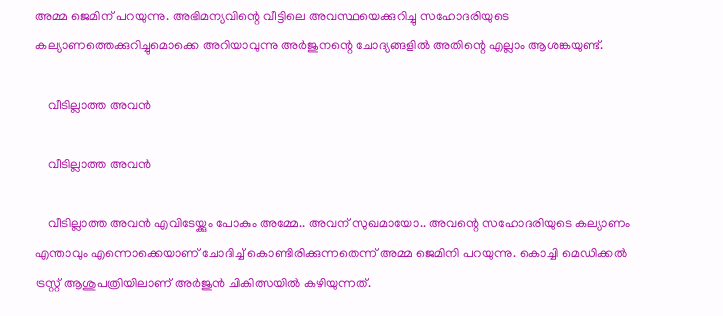അമ്മ ജെമിന് പറയുന്നു. അഭിമന്യവിന്റെ വീട്ടിലെ അവസ്ഥയെക്കുറിച്ചു സഹോദരിയുടെ കല്യാണത്തെക്കുറിച്ചുമൊക്കെ അറിയാവുന്നു അര്‍ജുനന്റെ ചോദ്യങ്ങളില്‍ അതിന്റെ എല്ലാം ആശങ്കയുണ്ട്.

    വീടില്ലാത്ത അവന്‍

    വീടില്ലാത്ത അവന്‍

    വീടില്ലാത്ത അവന്‍ എവിടേയ്ക്കും പോകും അമ്മേ.. അവന് സുഖമായോ.. അവന്റെ സഹോദരിയുടെ കല്യാണം എന്താവും എന്നൊക്കെയാണ് ചോദിച്ച് കൊണ്ടിരിക്കുന്നതെന്ന് അമ്മ ജെമിനി പറയുന്നു. കൊച്ചി മെഡിക്കല്‍ ട്രസ്റ്റ് ആശുപത്രിയിലാണ് അര്‍ജുന്‍ ചികിത്സയില്‍ കഴിയുന്നത്.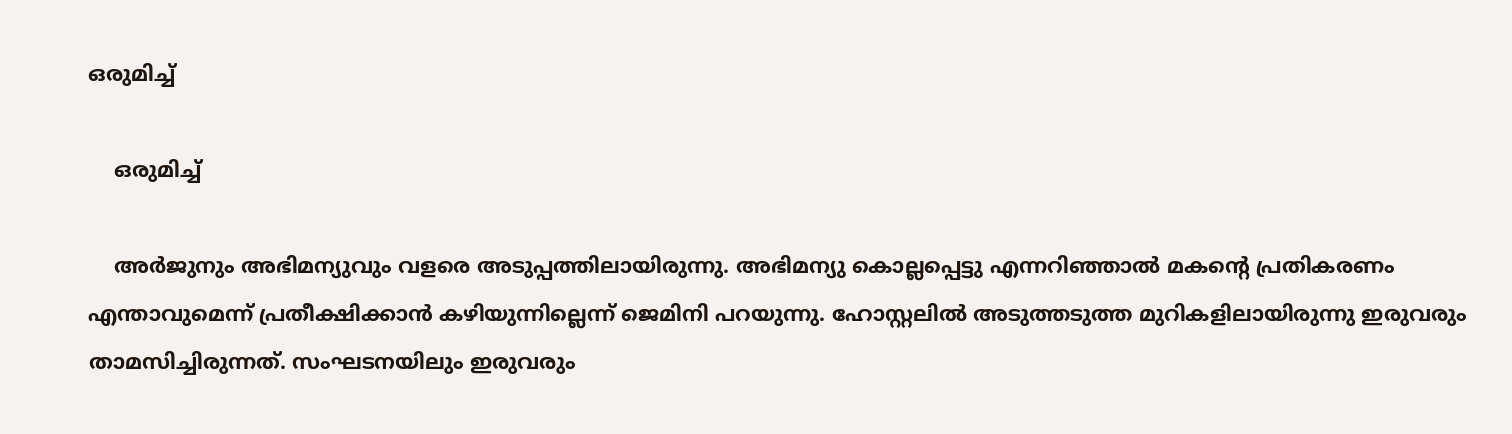ഒരുമിച്ച്

    ഒരുമിച്ച്

    അര്‍ജുനും അഭിമന്യുവും വളരെ അടുപ്പത്തിലായിരുന്നു. അഭിമന്യു കൊല്ലപ്പെട്ടു എന്നറിഞ്ഞാല്‍ മകന്റെ പ്രതികരണം എന്താവുമെന്ന് പ്രതീക്ഷിക്കാന്‍ കഴിയുന്നില്ലെന്ന് ജെമിനി പറയുന്നു. ഹോസ്റ്റലില്‍ അടുത്തടുത്ത മുറികളിലായിരുന്നു ഇരുവരും താമസിച്ചിരുന്നത്. സംഘടനയിലും ഇരുവരും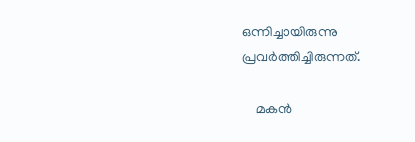ഒന്നിച്ചായിരുന്നു പ്രവര്‍ത്തിച്ചിരുന്നത്.

    മകന്‍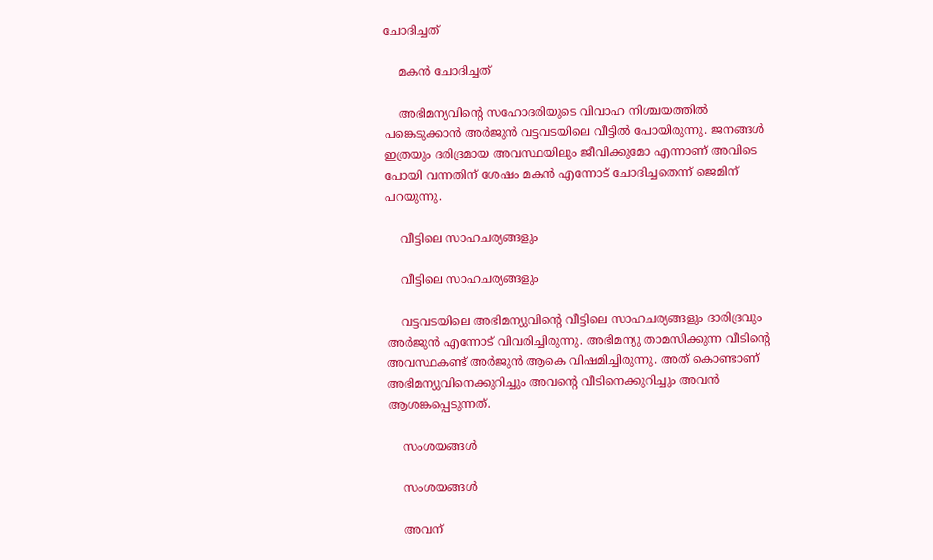ചോദിച്ചത്

    മകന്‍ ചോദിച്ചത്

    അഭിമന്യവിന്റെ സഹോദരിയുടെ വിവാഹ നിശ്ചയത്തില്‍ പങ്കെടുക്കാന്‍ അര്‍ജുന്‍ വട്ടവടയിലെ വീട്ടില്‍ പോയിരുന്നു. ജനങ്ങള്‍ ഇത്രയും ദരിദ്രമായ അവസ്ഥയിലും ജീവിക്കുമോ എന്നാണ് അവിടെ പോയി വന്നതിന് ശേഷം മകന്‍ എന്നോട് ചോദിച്ചതെന്ന് ജെമിന് പറയുന്നു.

    വീട്ടിലെ സാഹചര്യങ്ങളും

    വീട്ടിലെ സാഹചര്യങ്ങളും

    വട്ടവടയിലെ അഭിമന്യുവിന്റെ വീട്ടിലെ സാഹചര്യങ്ങളും ദാരിദ്രവും അര്‍ജുന്‍ എന്നോട് വിവരിച്ചിരുന്നു. അഭിമന്യു താമസിക്കുന്ന വീടിന്റെ അവസ്ഥകണ്ട് അര്‍ജുന്‍ ആകെ വിഷമിച്ചിരുന്നു. അത് കൊണ്ടാണ് അഭിമന്യുവിനെക്കുറിച്ചും അവന്റെ വീടിനെക്കുറിച്ചും അവന്‍ ആശങ്കപ്പെടുന്നത്.

    സംശയങ്ങള്‍

    സംശയങ്ങള്‍

    അവന്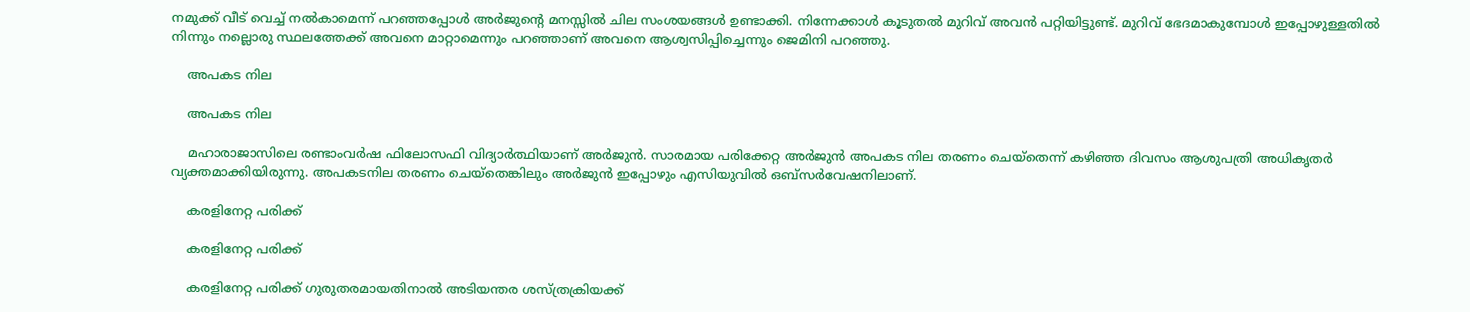നമുക്ക് വീട് വെച്ച് നല്‍കാമെന്ന് പറഞ്ഞപ്പോള്‍ അര്‍ജുന്റെ മനസ്സില്‍ ചില സംശയങ്ങള്‍ ഉണ്ടാക്കി. നിന്നേക്കാള്‍ കൂടുതല്‍ മുറിവ് അവന്‍ പറ്റിയിട്ടുണ്ട്. മുറിവ് ഭേദമാകുമ്പോള്‍ ഇപ്പോഴുള്ളതില്‍ നിന്നും നല്ലൊരു സ്ഥലത്തേക്ക് അവനെ മാറ്റാമെന്നും പറഞ്ഞാണ് അവനെ ആശ്വസിപ്പിച്ചെന്നും ജെമിനി പറഞ്ഞു.

    അപകട നില

    അപകട നില

    മഹാരാജാസിലെ രണ്ടാംവര്‍ഷ ഫിലോസഫി വിദ്യാര്‍ത്ഥിയാണ് അര്‍ജുന്‍. സാരമായ പരിക്കേറ്റ അര്‍ജുന്‍ അപകട നില തരണം ചെയ്‌തെന്ന് കഴിഞ്ഞ ദിവസം ആശുപത്രി അധികൃതര്‍ വ്യക്തമാക്കിയിരുന്നു. അപകടനില തരണം ചെയ്‌തെങ്കിലും അര്‍ജുന്‍ ഇപ്പോഴും എസിയുവില്‍ ഒബ്‌സര്‍വേഷനിലാണ്.

    കരളിനേറ്റ പരിക്ക്

    കരളിനേറ്റ പരിക്ക്

    കരളിനേറ്റ പരിക്ക് ഗുരുതരമായതിനാല്‍ അടിയന്തര ശസ്ത്രക്രിയക്ക്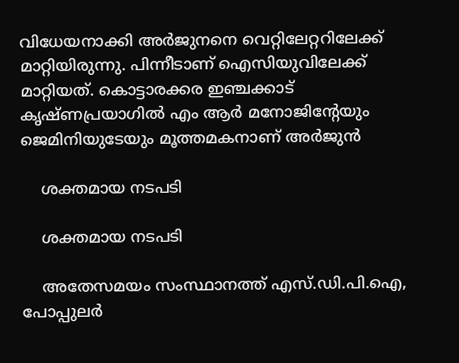വിധേയനാക്കി അര്‍ജുനനെ വെറ്റിലേറ്ററിലേക്ക് മാറ്റിയിരുന്നു. പിന്നീടാണ് ഐസിയുവിലേക്ക് മാറ്റിയത്. കൊട്ടാരക്കര ഇഞ്ചക്കാട് കൃഷ്ണപ്രയാഗില്‍ എം ആര്‍ മനോജിന്റേയും ജെമിനിയുടേയും മൂത്തമകനാണ് അര്‍ജുന്‍

    ശക്തമായ നടപടി

    ശക്തമായ നടപടി

    അതേസമയം സംസ്ഥാനത്ത് എസ്.ഡി.പി.ഐ, പോപ്പുലര്‍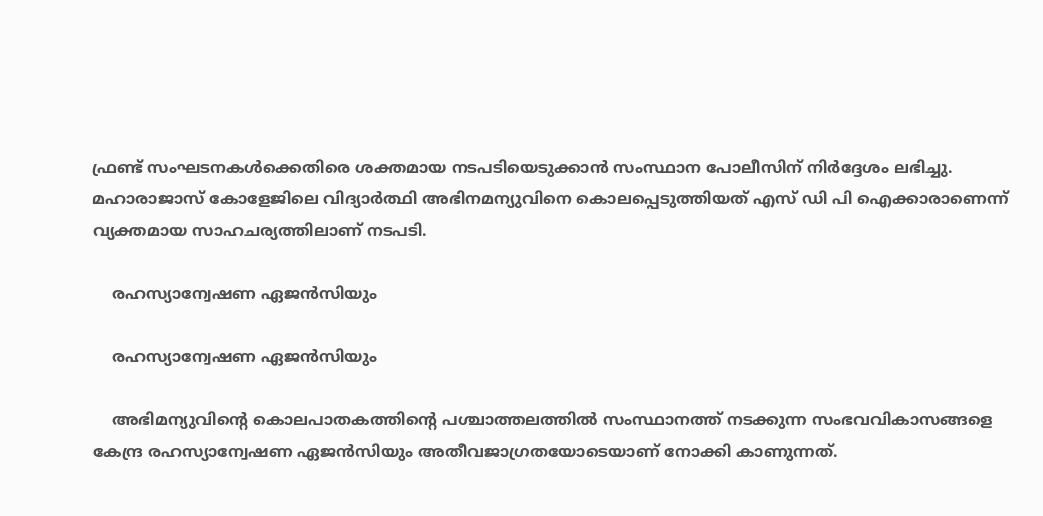ഫ്രണ്ട് സംഘടനകള്‍ക്കെതിരെ ശക്തമായ നടപടിയെടുക്കാന്‍ സംസ്ഥാന പോലീസിന് നിര്‍ദ്ദേശം ലഭിച്ചു. മഹാരാജാസ് കോളേജിലെ വിദ്യാര്‍ത്ഥി അഭിനമന്യുവിനെ കൊലപ്പെടുത്തിയത് എസ് ഡി പി ഐക്കാരാണെന്ന് വ്യക്തമായ സാഹചര്യത്തിലാണ് നടപടി.

    രഹസ്യാന്വേഷണ ഏജന്‍സിയും

    രഹസ്യാന്വേഷണ ഏജന്‍സിയും

    അഭിമന്യുവിന്റെ കൊലപാതകത്തിന്റെ പശ്ചാത്തലത്തില്‍ സംസ്ഥാനത്ത് നടക്കുന്ന സംഭവവികാസങ്ങളെ കേന്ദ്ര രഹസ്യാന്വേഷണ ഏജന്‍സിയും അതീവജാഗ്രതയോടെയാണ് നോക്കി കാണുന്നത്.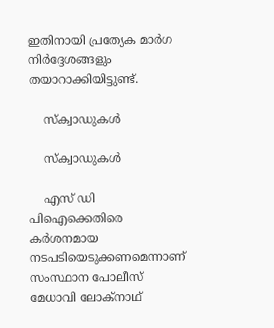ഇതിനായി പ്രത്യേക മാര്‍ഗ നിര്‍ദ്ദേശങ്ങളും തയാറാക്കിയിട്ടുണ്ട്.

    സ്‌ക്വാഡുകള്‍

    സ്‌ക്വാഡുകള്‍

    എസ് ഡി പിഐക്കെതിരെ കര്‍ശനമായ നടപടിയെടുക്കണമെന്നാണ് സംസ്ഥാന പോലീസ് മേധാവി ലോക്‌നാഥ്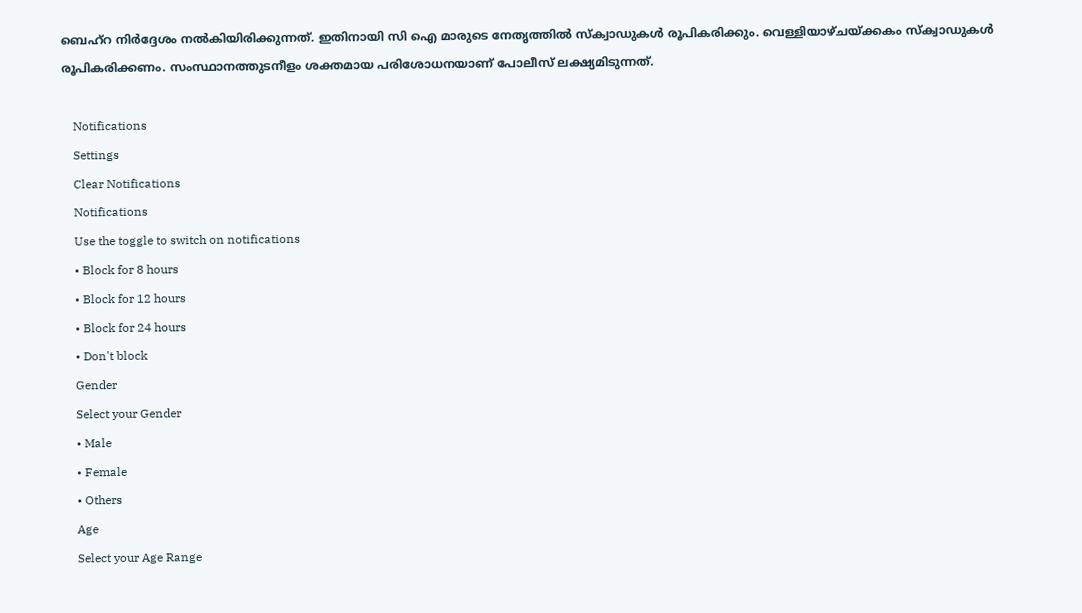ബെഹ്‌റ നിര്‍ദ്ദേശം നല്‍കിയിരിക്കുന്നത്. ഇതിനായി സി ഐ മാരുടെ നേതൃത്തില്‍ സ്‌ക്വാഡുകള്‍ രൂപികരിക്കും. വെള്ളിയാഴ്ചയ്ക്കകം സ്‌ക്വാഡുകള്‍ രൂപികരിക്കണം. സംസ്ഥാനത്തുടനീളം ശക്തമായ പരിശോധനയാണ് പോലീസ് ലക്ഷ്യമിടുന്നത്.

    Notifications
    Settings
    Clear Notifications
    Notifications
    Use the toggle to switch on notifications
    • Block for 8 hours
    • Block for 12 hours
    • Block for 24 hours
    • Don't block
    Gender
    Select your Gender
    • Male
    • Female
    • Others
    Age
    Select your Age Range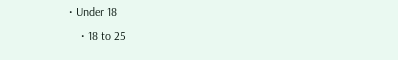• Under 18
    • 18 to 25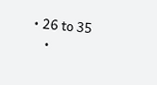• 26 to 35
    •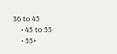36 to 45
    • 45 to 55
    • 55+